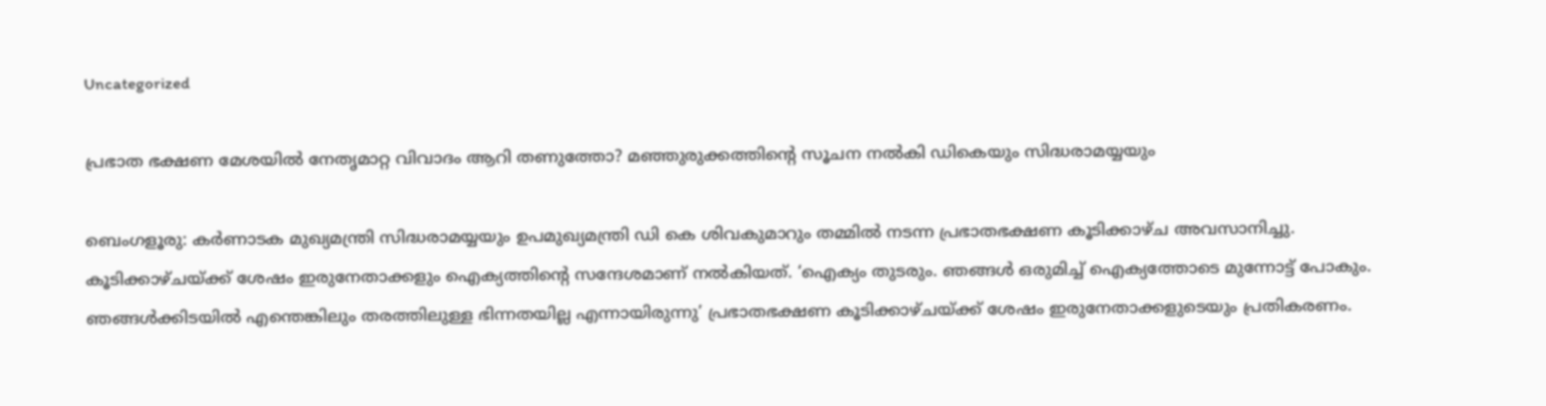Uncategorized

പ്രഭാത ഭക്ഷണ മേശയിൽ നേതൃമാറ്റ വിവാദം ആറി തണുത്തോ? മഞ്ഞുരുക്കത്തിൻ്റെ സൂചന നൽകി ഡികെയും സിദ്ധരാമയ്യയും

ബെംഗളൂരു: കർണാടക മുഖ്യമന്ത്രി സിദ്ധരാമയ്യയും ഉപമുഖ്യമന്ത്രി ഡി കെ ശിവകുമാറും തമ്മിൽ നടന്ന പ്രഭാതഭക്ഷണ കൂടിക്കാഴ്ച അവസാനിച്ചു. കൂടിക്കാഴ്ചയ്ക്ക് ശേഷം ഇരുനേതാക്കളും ഐക്യത്തിൻ്റെ സന്ദേശമാണ് നൽകിയത്. ‘ഐക്യം തുടരും. ഞങ്ങൾ ഒരുമിച്ച് ഐക്യത്തോടെ മുന്നോട്ട് പോകും. ഞങ്ങൾക്കിടയിൽ എന്തെങ്കിലും തരത്തിലുള്ള ഭിന്നതയില്ല എന്നായിരുന്നു’ പ്രഭാതഭക്ഷണ കൂടിക്കാഴ്ചയ്ക്ക് ശേഷം ഇരുനേതാക്കളുടെയും പ്രതികരണം.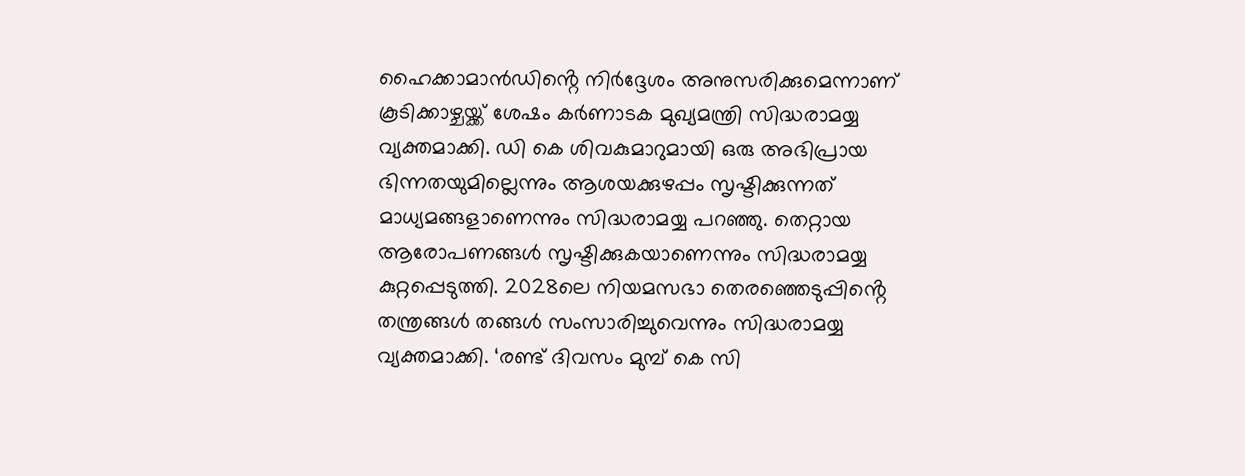ഹൈക്കാമാൻഡിൻ്റെ നിർദ്ദേശം അനുസരിക്കുമെന്നാണ് കൂടിക്കാഴ്ചയ്ക്ക് ശേഷം ക‍‍ർണാടക മുഖ്യമന്ത്രി സിദ്ധരാമയ്യ വ്യക്തമാക്കി. ഡി കെ ശിവകുമാറുമായി ഒരു അഭിപ്രായ ഭിന്നതയുമില്ലെന്നും ആശയക്കുഴപ്പം സൃഷ്ടിക്കുന്നത് മാധ്യമങ്ങളാണെന്നും സിദ്ധരാമയ്യ പറഞ്ഞു. തെറ്റായ ആരോപണങ്ങൾ സൃഷ്ടിക്കുകയാണെന്നും സിദ്ധരാമയ്യ കുറ്റപ്പെടുത്തി. 2028ലെ നിയമസഭാ തെരഞ്ഞെടുപ്പിൻ്റെ തന്ത്രങ്ങൾ തങ്ങൾ സംസാരിച്ചുവെന്നും സിദ്ധരാമയ്യ വ്യക്തമാക്കി. ‘രണ്ട് ദിവസം മുമ്പ് കെ സി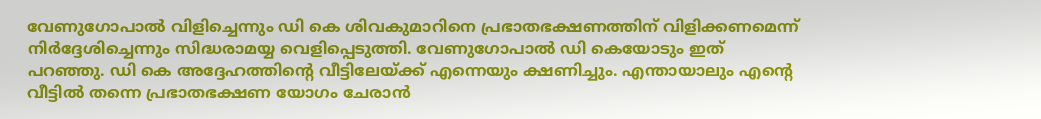വേണുഗോപാൽ വിളിച്ചെന്നും ഡി കെ ശിവകുമാറിനെ പ്രഭാതഭക്ഷണത്തിന് വിളിക്കണമെന്ന് നിർദ്ദേശിച്ചെന്നും സിദ്ധരാമയ്യ വെളിപ്പെടുത്തി. വേണുഗോപാൽ ഡി കെയോടും ഇത് പറഞ്ഞു. ഡി കെ അദ്ദേഹത്തിൻ്റെ വീട്ടിലേയ്ക്ക് എന്നെയും ക്ഷണിച്ചും. എന്തായാലും എൻ്റെ വീട്ടിൽ തന്നെ പ്രഭാതഭക്ഷണ യോഗം ചേരാൻ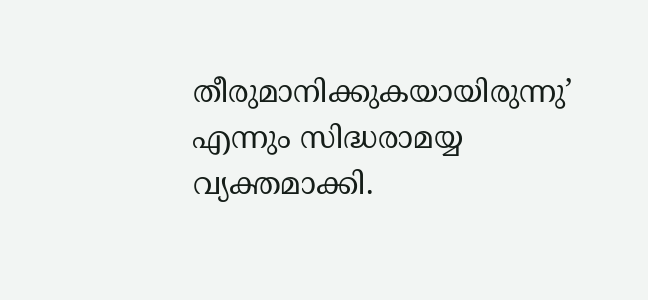തീരുമാനിക്കുകയായിരുന്നു’ എന്നും സിദ്ധരാമയ്യ വ്യക്തമാക്കി.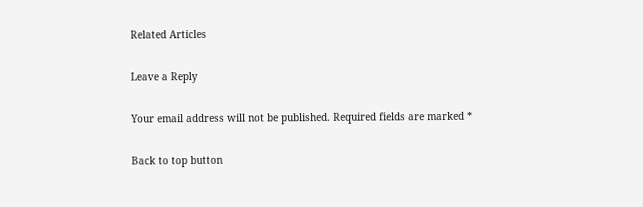Related Articles

Leave a Reply

Your email address will not be published. Required fields are marked *

Back to top button